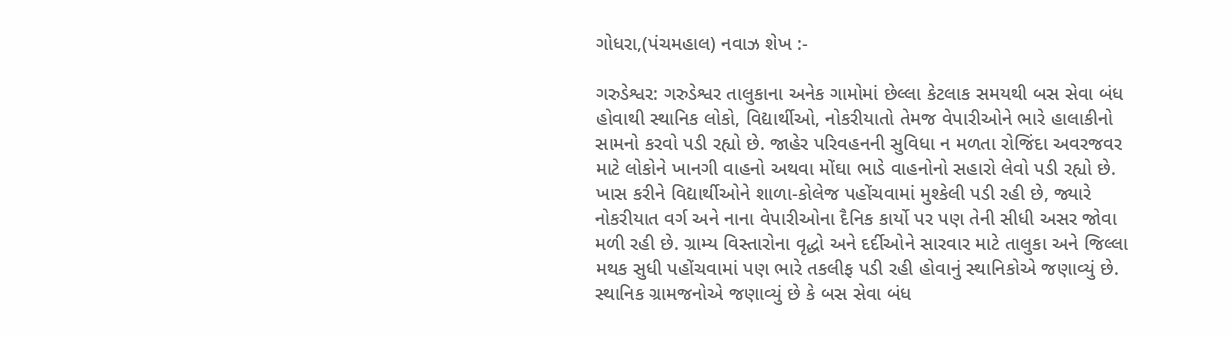ગોધરા,(પંચમહાલ) નવાઝ શેખ :-

ગરુડેશ્વર: ગરુડેશ્વર તાલુકાના અનેક ગામોમાં છેલ્લા કેટલાક સમયથી બસ સેવા બંધ હોવાથી સ્થાનિક લોકો, વિદ્યાર્થીઓ, નોકરીયાતો તેમજ વેપારીઓને ભારે હાલાકીનો સામનો કરવો પડી રહ્યો છે. જાહેર પરિવહનની સુવિધા ન મળતા રોજિંદા અવરજવર માટે લોકોને ખાનગી વાહનો અથવા મોંઘા ભાડે વાહનોનો સહારો લેવો પડી રહ્યો છે.
ખાસ કરીને વિદ્યાર્થીઓને શાળા-કોલેજ પહોંચવામાં મુશ્કેલી પડી રહી છે, જ્યારે નોકરીયાત વર્ગ અને નાના વેપારીઓના દૈનિક કાર્યો પર પણ તેની સીધી અસર જોવા મળી રહી છે. ગ્રામ્ય વિસ્તારોના વૃદ્ધો અને દર્દીઓને સારવાર માટે તાલુકા અને જિલ્લા મથક સુધી પહોંચવામાં પણ ભારે તકલીફ પડી રહી હોવાનું સ્થાનિકોએ જણાવ્યું છે.
સ્થાનિક ગ્રામજનોએ જણાવ્યું છે કે બસ સેવા બંધ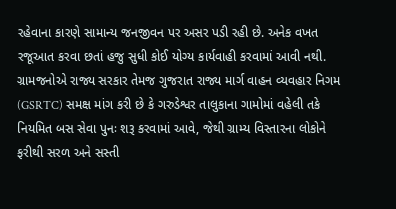રહેવાના કારણે સામાન્ય જનજીવન પર અસર પડી રહી છે. અનેક વખત રજૂઆત કરવા છતાં હજુ સુધી કોઈ યોગ્ય કાર્યવાહી કરવામાં આવી નથી.
ગ્રામજનોએ રાજ્ય સરકાર તેમજ ગુજરાત રાજ્ય માર્ગ વાહન વ્યવહાર નિગમ (GSRTC) સમક્ષ માંગ કરી છે કે ગરુડેશ્વર તાલુકાના ગામોમાં વહેલી તકે નિયમિત બસ સેવા પુનઃ શરૂ કરવામાં આવે, જેથી ગ્રામ્ય વિસ્તારના લોકોને ફરીથી સરળ અને સસ્તી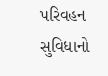પરિવહન સુવિધાનો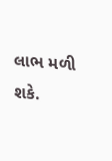લાભ મળી શકે.